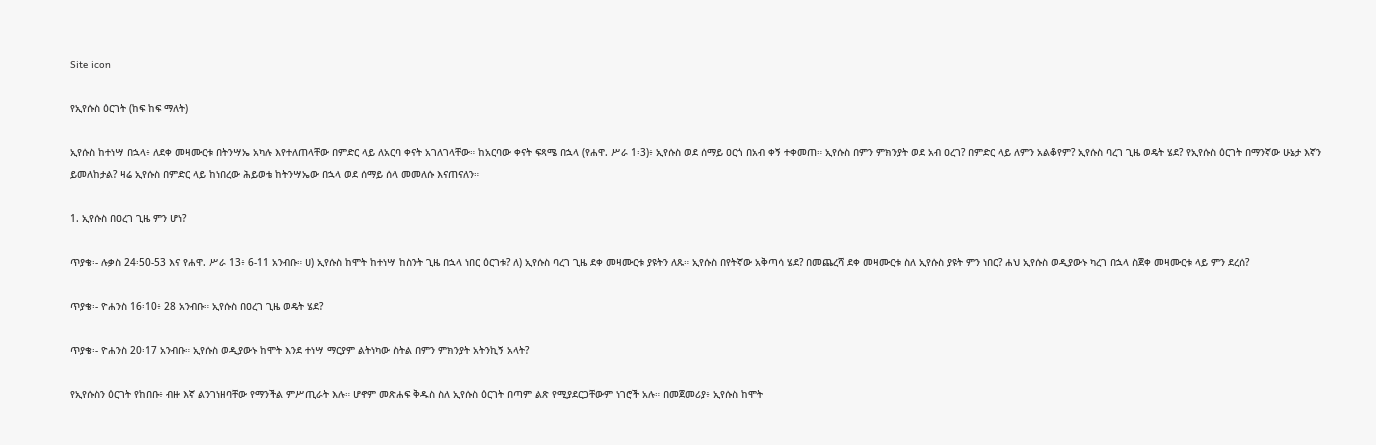Site icon

የኢየሱስ ዕርገት (ከፍ ከፍ ማለት)

ኢየሱስ ከተነሣ በኋላ፥ ለደቀ መዛሙርቱ በትንሣኤ አካሉ እየተለጠላቸው በምድር ላይ ለአርባ ቀናት አገለገላቸው። ከአርባው ቀናት ፍጻሜ በኋላ (የሐዋ. ሥራ 1፡3)፥ ኢየሱስ ወደ ሰማይ ዐርጎ በአብ ቀኝ ተቀመጠ። ኢየሱስ በምን ምክንያት ወደ አብ ዐረገ? በምድር ላይ ለምን አልቆየም? ኢየሱስ ባረገ ጊዜ ወዴት ሄደ? የኢየሱስ ዕርገት በማንኛው ሁኔታ እኛን ይመለከታል? ዛሬ ኢየሱስ በምድር ላይ ከነበረው ሕይወቴ ከትንሣኤው በኋላ ወደ ሰማይ ሰላ መመለሱ እናጠናለን።

1. ኢየሱስ በዐረገ ጊዜ ምን ሆነ?

ጥያቄ፡- ሉቃስ 24፡50-53 እና የሐዋ. ሥራ 13፥ 6-11 አንብቡ። ሀ) ኢየሱስ ከሞት ከተነሣ ከስንት ጊዜ በኋላ ነበር ዕርገቱ? ለ) ኢየሱስ ባረገ ጊዜ ደቀ መዛሙርቱ ያዩትን ለጹ። ኢየሱስ በየትኛው አቅጣሳ ሄደ? በመጨረሻ ደቀ መዛሙርቱ ስለ ኢየሱስ ያዩት ምን ነበር? ሐህ ኢየሱስ ወዲያውኑ ካረገ በኋላ ስጀቀ መዛሙርቱ ላይ ምን ደረሰ?

ጥያቄ፡- ዮሐንስ 16፡10፥ 28 አንብቡ። ኢየሱስ በዐረገ ጊዜ ወዴት ሄደ?

ጥያቄ፡- ዮሐንስ 20፡17 አንብቡ። ኢየሱስ ወዲያውኑ ከሞት እንደ ተነሣ ማርያም ልትነካው ስትል በምን ምክንያት አትንኪኝ አላት?

የኢየሱስን ዕርገት የከበቡ፥ ብዙ እኛ ልንገነዘባቸው የማንችል ምሥጢራት እሉ። ሆኖም መጽሐፍ ቅዱስ ስለ ኢየሱስ ዕርገት በጣም ልጽ የሚያደርጋቸውም ነገሮች አሉ። በመጀመሪያ፥ ኢየሱስ ከሞት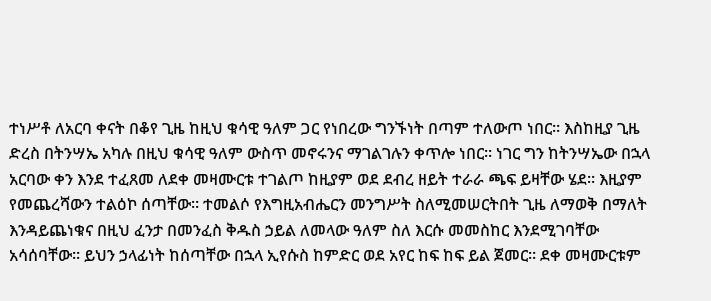ተነሥቶ ለአርባ ቀናት በቆየ ጊዜ ከዚህ ቁሳዊ ዓለም ጋር የነበረው ግንኙነት በጣም ተለውጦ ነበር። እስከዚያ ጊዜ ድረስ በትንሣኤ አካሉ በዚህ ቁሳዊ ዓለም ውስጥ መኖሩንና ማገልገሉን ቀጥሎ ነበር። ነገር ግን ከትንሣኤው በኋላ አርባው ቀን እንደ ተፈጸመ ለደቀ መዛሙርቱ ተገልጦ ከዚያም ወደ ደብረ ዘይት ተራራ ጫፍ ይዛቸው ሄደ። እዚያም የመጨረሻውን ተልዕኮ ሰጣቸው። ተመልሶ የእግዚአብሔርን መንግሥት ስለሚመሠርትበት ጊዜ ለማወቅ በማለት እንዳይጨነቁና በዚህ ፈንታ በመንፈስ ቅዱስ ኃይል ለመላው ዓለም ስለ እርሱ መመስከር እንደሚገባቸው አሳሰባቸው። ይህን ኃላፊነት ከሰጣቸው በኋላ ኢየሱስ ከምድር ወደ አየር ከፍ ከፍ ይል ጀመር። ደቀ መዛሙርቱም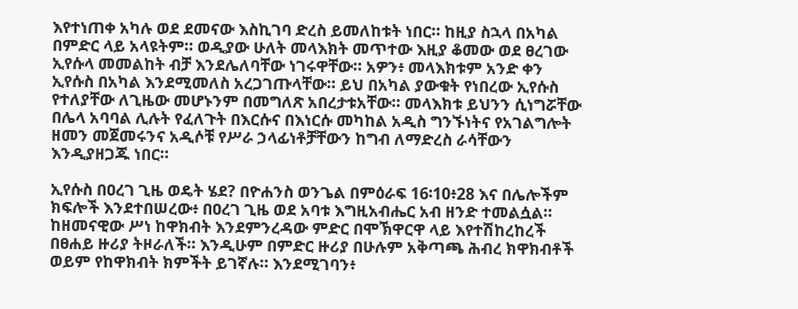እየተነጠቀ አካሉ ወደ ደመናው እስኪገባ ድረስ ይመለከቱት ነበር። ከዚያ ስኋላ በአካል በምድር ላይ አላዩትም። ወዲያው ሁለት መላእክት መጥተው እዚያ ቆመው ወደ ፀረገው ኢየሱላ መመልከት ብቻ እንደሌለባቸው ነገሩዋቸው። አዎን፥ መላእክቱም አንድ ቀን ኢየሱስ በአካል እንደሚመለስ አረጋገጡላቸው። ይህ በአካል ያውቁት የነበረው ኢየሱስ የተለያቸው ለጊዜው መሆኑንም በመግለጽ አበረታቱአቸው። መላእክቱ ይህንን ሲነግሯቸው በሌላ አባባል ሊሉት የፈለጉት በእርሱና በእነርሱ መካከል አዲስ ግንኙነትና የአገልግሎት ዘመን መጀመሩንና አዲሶቹ የሥራ ኃላፊነቶቻቸውን ከግብ ለማድረስ ራሳቸውን እንዲያዘጋጁ ነበር።

ኢየሱስ በዐረገ ጊዜ ወዴት ሄደ? በዮሐንስ ወንጌል በምዕራፍ 16፡10፥28 እና በሌሎችም ክፍሎች እንደተበሠረው፥ በዐረገ ጊዜ ወደ አባቱ እግዚአብሔር አብ ዘንድ ተመልሷል። ከዘመናዊው ሥነ ከዋክብት እንደምንረዳው ምድር በሞኽዋርዋ ላይ እየተሽከረከረች በፀሐይ ዙሪያ ትዞራለች። እንዲሁም በምድር ዙሪያ በሁሉም አቅጣጫ ሕብረ ክዋክብቶች ወይም የከዋክብት ክምችት ይገኛሉ። እንደሚገባን፥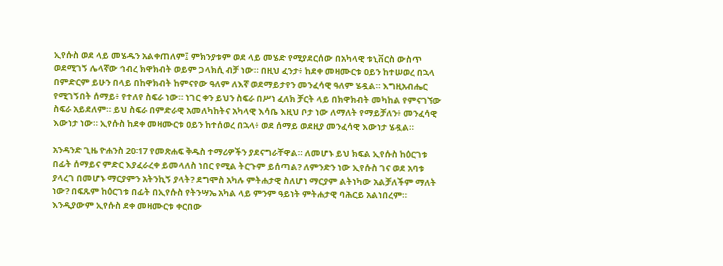ኢየሱስ ወደ ላይ መሄዱን አልቀጠለም፤ ምክንያቱም ወደ ላይ መሄድ የሚያደርሰው በአካላዊ ቱኒቨርስ ውስጥ ወደሚገኝ ሌላኛው ኅብረ ክዋክብት ወይም ጋላክሲ ብቻ ነው። በዚህ ፈንታ፥ ከደቀ መዛሙርቱ ዐይን ከተሠወረ በኋላ በምድርም ይሁን በላይ በከዋክብት ከምናየው ዓለም ለእኛ ወደማይታየን መንፈሳዊ ዓለም ሄዷል። እግዚአብሔር የሚገኝበት ሰማይ፥ የተለየ ስፍራ ነው። ነገር ቀን ይህን ስፍራ በሥነ ፈለክ ቻርት ላይ በክዋክብት መካከል የምናገኘው ስፍራ አይደለም። ይህ ስፍራ በምድራዊ አመለካከትና አካላዊ እሳቤ እዚህ ቦታ ነው ለማለት የማይቻለን፥ መንፈሳዊ እውነታ ነው። ኢየሱስ ከደቀ መዛሙርቱ ዐይን ከተሰወረ በኋላ፥ ወደ ሰማይ ወደዚያ መንፈሳዊ እውነታ ሄዷል።

አንዳንድ ጊዜ ዮሐንስ 20፡17 የመጽሐፍ ቅዱስ ተማሪዎችን ያደናግራቸዋል። ለመሆኑ ይህ ክፍል ኢየሱስ ከዕርገቱ በፊት ሰማይና ምድር እያፈራረቀ ይመላለስ ነበር የሚል ትርጉም ይሰጣል? ለምንድን ነው ኢየሱስ ገና ወደ አባቱ ያላረገ በመሆኑ ማርያምን አትንኪኝ ያላት? ደግሞስ አካሉ ምትሐታዊ ስለሆነ ማርያም ልትነካው አልቻለችም ማለት ነው? በፍጹም ከዕርገቱ በፊት በኢየሱስ የትንሣኤ አካል ላይ ምንም ዓይነት ምትሐታዊ ባሕርይ አልነበረም። እንዲያውም ኢየሱስ ደቀ መዛሙርቱ ቀርበው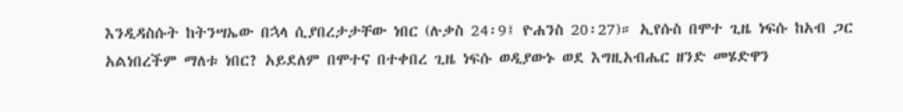እንዲዳስሱት ከትንሣኤው በኋላ ሲያበረታታቸው ነበር (ሉቃስ 24፡9፤ ዮሐንስ 20፡27)። ኢየሱስ በሞተ ጊዜ ነፍሱ ከአብ ጋር አልነበረችም ማለቱ ነበር? አይደለም በሞተና በተቀበረ ጊዜ ነፍሱ ወዲያውኑ ወደ እግዚአብሔር ዘንድ መሄድዋን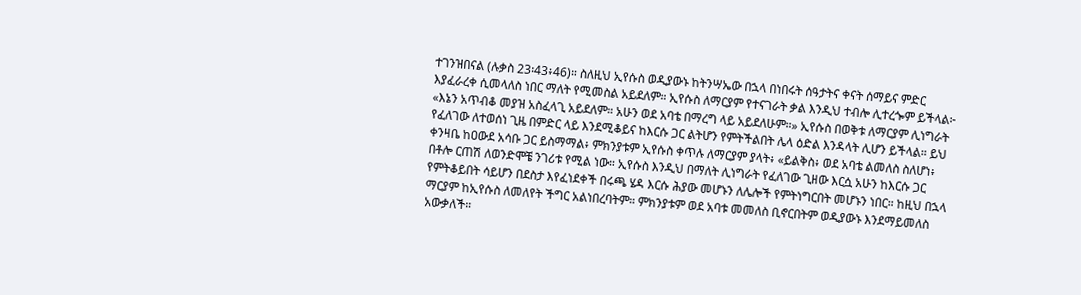ተገንዝበናል (ሉቃስ 23፡43፥46)። ስለዚህ ኢየሱስ ወዲያውኑ ከትንሣኤው በኋላ በነበሩት ሰዓታትና ቀናት ሰማይና ምድር እያፈራረቀ ሲመላለስ ነበር ማለት የሚመስል አይደለም። ኢየሱስ ለማርያም የተናገራት ቃል እንዲህ ተብሎ ሊተረጐም ይችላል፦ «እኔን አጥብቆ መያዝ አስፈላጊ አይደለም። አሁን ወደ አባቴ በማረግ ላይ አይደለሁም።» ኢየሱስ በወቅቱ ለማርያም ሊነግራት የፈለገው ለተወሰነ ጊዜ በምድር ላይ እንደሚቆይና ከእርሱ ጋር ልትሆን የምትችልበት ሌላ ዕድል እንዳላት ሊሆን ይችላል። ይህ ቀንዛቤ ከዐውደ አሳቡ ጋር ይስማማል፥ ምክንያቱም ኢየሱስ ቀጥሉ ለማርያም ያላት፥ «ይልቅስ፥ ወደ አባቴ ልመለስ ስለሆነ፥ በቶሎ ርጠሽ ለወንድሞቼ ንገሪቱ የሚል ነው። ኢየሱስ እንዲህ በማለት ሊነግራት የፈለገው ጊዘው እርሷ አሁን ከእርሱ ጋር የምትቆይበት ሳይሆን በደስታ እየፈነደቀች በሩጫ ሄዳ እርሱ ሕያው መሆኑን ለሌሎች የምትነግርበት መሆኑን ነበር። ከዚህ በኋላ ማርያም ከኢየሱስ ለመለየት ችግር አልነበረባትም። ምክንያቱም ወደ አባቱ መመለስ ቢኖርበትም ወዲያውኑ እንደማይመለስ አውቃለች።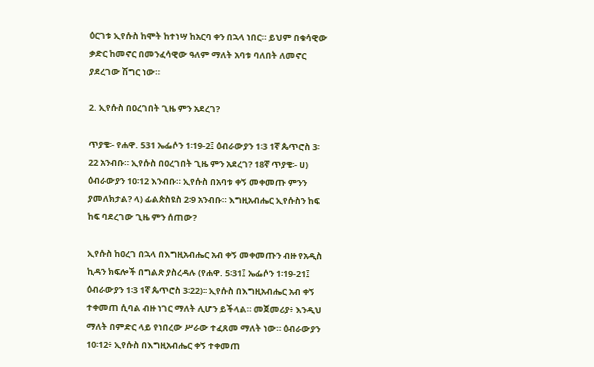ዕርገቱ ኢየሱስ ከሞት ከተነሣ ከአርባ ቀን በኋላ ነበር። ይህም በቁሳዊው ቃድር ከመኖር በመንፈሳዊው ዓለም ማለት አባቱ ባለበት ለመኖር ያደረገው ሽግር ነው።

2. ኢየሱስ በዐረገበት ጊዜ ምን አደረገ?

ጥያቄ፡- የሐዋ. 531 ኤፌሶን 1፡19-2፤ ዕብራውያን 1፡3 1ኛ ጴጥሮስ 3፡22 አንብቡ። ኢየሱስ በዐረገበት ጊዜ ምን አደረገ? 18ኛ ጥያቄ፡- ሀ) ዕብራውያን 10፡12 እንብቡ። ኢየሱስ በአባቱ ቀኝ መቀመጡ ምንን ያመለክታል? ላ) ፊልጵስዩስ 2፡9 አንብቡ። እግዚአብሔር ኢየሱስን ከፍ ከፍ ባደረገው ጊዜ ምን ሰጠው?

ኢየሱስ ከዐረገ በኋላ በእግዚአብሔር አብ ቀኝ መቀመጡን ብዙ የአዲስ ኪዳን ክፍሎች በግልጽ ያስረዳሉ (የሐዋ. 5፡31፤ ኤፌሶን 1፡19-21፤ ዕብራውያን 1፡3 1ኛ ጴጥሮስ 3፡22)፡፡ ኢየሱስ በእግዚአብሔር አብ ቀኝ ተቀመጠ ሲባል ብዙ ነገር ማለት ሊሆን ይችላል። መጀመሪያ፥ እንዲህ ማለት በምድር ላይ የነበረው ሥራው ተፈጸመ ማለት ነው። ዕብራውያን 10፡12፥ ኢየሱስ በእግዚአብሔር ቀኝ ተቀመጠ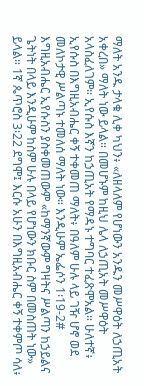ማለት አንዱ ታላቁ ሊቀ ካህን፥ «ለዘላለም የሆነውን አንዱን መሥዋዕት ለኃጢአት አቀረበ» ማለት ነው ይላል። በመሆኑም ከዚህ ሌላ ለኃጢአት መሥዋዕት አላስፈለገም። ኢየሱስ እኛን ከኃጢአት የማዳኑ ተግባር ተፈጽሞአል። ሁለተኛ፥ ኢየሱስ በእግዚአብሔር ቀኝ ተቀመጠ ማለት፥ በዓለም ሁሉ ላይ ገዥ ሆኖ ወደ መለኮታዊ ሥልጣኑ ተመለሰ ማለት ነው። እንዲሁም ኤፌሶን 1፡19-2# እግዚአብሔር ኢየሱስን ያስቀመጠውም «ከማንኛውም ግዛትና ሥልጣን ከኃይልና ጌትነት በላይ እንዲሁም ከስም ሁሉ በላይ የሆነውን ክቡር ስም በመስጠት ነው» ይላል። 1ኛ ጴጥሮስ 3፡22 ደግሞ፤ እርሱ አሁን በእግዚአብሔር ቀኝ ተቀምጦ ሳለ፥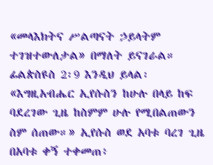«መላእክትና ሥልጣናት ኃይላትም ተገዝተውለታል» በማለት ይናገራል። ፊልጵስዩስ 2፡9 እንዲህ ይላል፡ «እግዚአብሔር ኢየሱስን ከሁሉ በላይ ከፍ ባደረገው ጊዜ ከስምም ሁሉ የሚበልጠውን ስም ሰጠው።» ኢየሱስ ወደ አባቱ ባረገ ጊዜ በአባቱ ቀኝ ተቀመጠ፥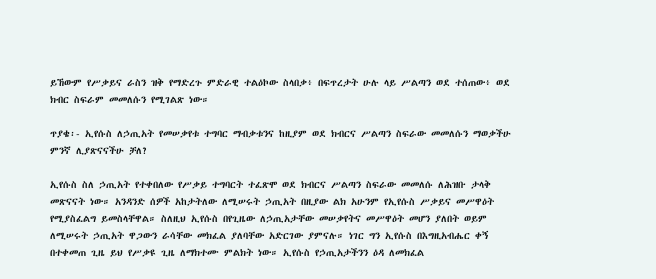ይኸውም የሥቃይና ራስን ዝቅ የማድረጉ ምድራዊ ተልዕኮው ስላበቃ፥ በፍጥረታት ሁሉ ላይ ሥልጣን ወደ ተሰጠው፥ ወደ ክብር ስፍራም መመለሱን የሚገልጽ ነው።

ጥያቄ፡- ኢየሱስ ለኃጢአት የመሠቃየቱ ተግባር ማብቃቱንና ከዚያም ወደ ክብርና ሥልጣን ስፍራው መመለሱን ማወቃችሁ ምንኛ ሊያጽናናችሁ ቻለ?

ኢየሱስ ስለ ኃጢአት የተቀበለው የሥቃይ ተግባርት ተፈጽሞ ወደ ክብርና ሥልጣን ስፍራው መመለሱ ለሕዝቡ ታላቅ መጽናናት ነው። አንዳንድ ሰዎች አከታትለው ለሚሠሩት ኃጢአት በዚያው ልክ አሁንም የኢየሱስ ሥቃይና መሥዋዕት የሚያስፈልግ ይመስላቸዋል። ስለዚህ ኢየሱስ በየጊዜው ለኃጢአታቸው መሠቃየትና መሥዋዕት መሆን ያለበት ወይም ለሚሠሩት ኃጢአት ዋጋውን ራሳቸው መክፈል ያለባቸው አድርገው ያምናሉ። ነገር ግን ኢየሱስ በእግዚአብሔር ቀኝ በተቀመጠ ጊዜ ይህ የሥቃዩ ጊዜ ለማክተሙ ምልክት ነው። ኢየሱስ የኃጢአታችንን ዕዳ ለመክፈል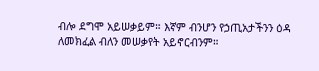ብሎ ደግሞ አይሠቃይም። እኛም ብንሆን የኃጢአታችንን ዕዳ ለመክፈል ብለን መሠቃየት አይኖርብንም።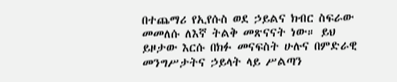በተጨማሪ የኢየሱስ ወደ ኃይልና ክብር ስፍራው መመለሱ ለእኛ ትልቅ መጽናናት ነው። ይህ ይዞታው እርሱ በክፉ መናፍስት ሁሉና በምድራዊ መንግሥታትና ኃይላት ላይ ሥልጣን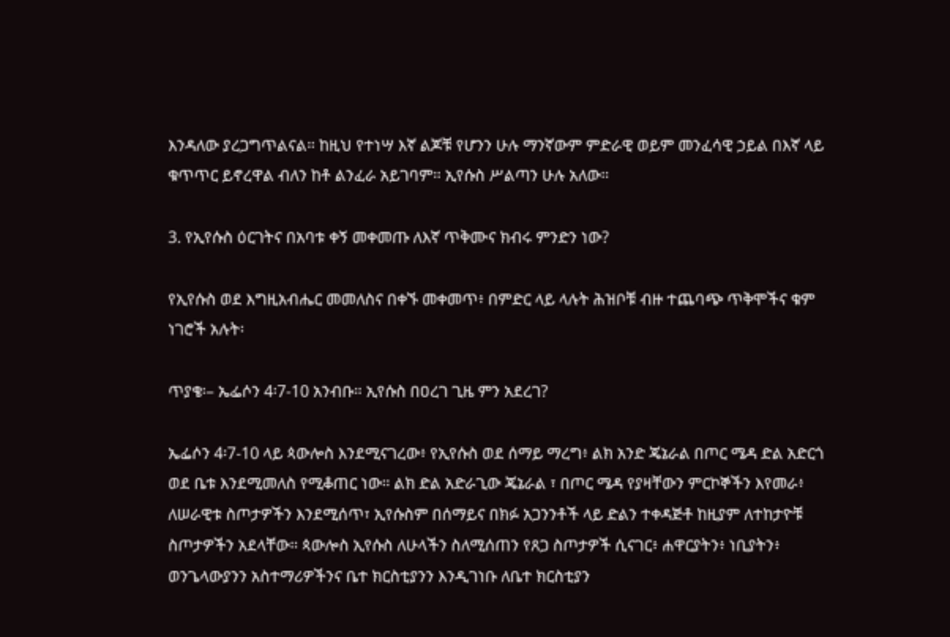እንዳለው ያረጋግጥልናል። ከዚህ የተነሣ እኛ ልጆቹ የሆንን ሁሉ ማንኛውም ምድራዊ ወይም መንፈሳዊ ኃይል በእኛ ላይ ቁጥጥር ይኖረዋል ብለን ከቶ ልንፈራ አይገባም። ኢየሱስ ሥልጣን ሁሉ አለው።

3. የኢየሱስ ዕርገትና በአባቱ ቀኝ መቀመጡ ለእኛ ጥቅሙና ክብሩ ምንድን ነው?

የኢየሱስ ወደ እግዚአብሔር መመለስና በቀኙ መቀመጥ፥ በምድር ላይ ላሉት ሕዝቦቹ ብዙ ተጨባጭ ጥቅሞችና ቁም ነገሮች አሉት፡

ጥያቄ፡– ኤፌሶን 4፡7-10 አንብቡ። ኢየሱስ በዐረገ ጊዜ ምን አደረገ?

ኤፌሶን 4፡7-10 ላይ ጳውሎስ እንደሚናገረው፥ የኢየሱስ ወደ ሰማይ ማረግ፥ ልክ አንድ ጄኔራል በጦር ሜዳ ድል አድርጎ ወደ ቤቱ እንደሚመለስ የሚቆጠር ነው። ልክ ድል አድራጊው ጄኔራል ፣ በጦር ሜዳ የያዛቸውን ምርኮኞችን እየመራ፥ ለሠራዊቱ ስጦታዎችን እንደሚሰጥ፣ ኢየሱስም በሰማይና በክፉ አጋንንቶች ላይ ድልን ተቀዳጅቶ ከዚያም ለተከታዮቹ ስጦታዎችን አደላቸው። ጳውሎስ ኢየሱስ ለሁላችን ስለሚሰጠን የጸጋ ስጦታዎች ሲናገር፥ ሐዋርያትን፥ ነቢያትን፥ ወንጌላውያንን አስተማሪዎችንና ቤተ ክርስቲያንን እንዲገነቡ ለቤተ ክርስቲያን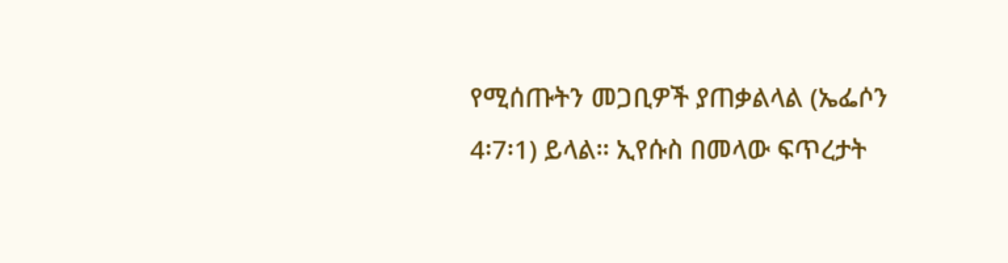የሚሰጡትን መጋቢዎች ያጠቃልላል (ኤፌሶን 4፡7፡1) ይላል። ኢየሱስ በመላው ፍጥረታት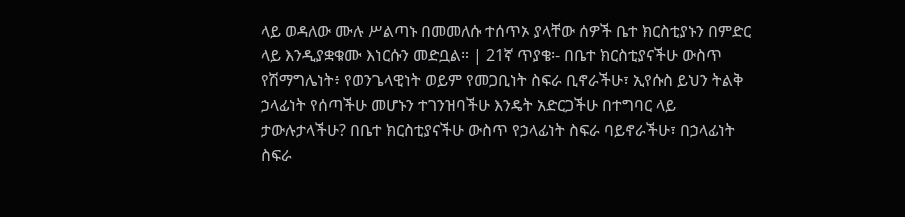ላይ ወዳለው ሙሉ ሥልጣኑ በመመለሱ ተሰጥኦ ያላቸው ሰዎች ቤተ ክርስቲያኑን በምድር ላይ እንዲያቋቁሙ እነርሱን መድቧል። | 21ኛ ጥያቄ፡- በቤተ ክርስቲያናችሁ ውስጥ የሽማግሌነት፥ የወንጌላዊነት ወይም የመጋቢነት ስፍራ ቢኖራችሁ፣ ኢየሱስ ይህን ትልቅ ኃላፊነት የሰጣችሁ መሆኑን ተገንዝባችሁ እንዴት አድርጋችሁ በተግባር ላይ ታውሉታላችሁ? በቤተ ክርስቲያናችሁ ውስጥ የኃላፊነት ስፍራ ባይኖራችሁ፣ በኃላፊነት ስፍራ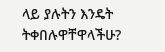ላይ ያሉትን እንዴት ትቀበሉዋቸዋላችሁ?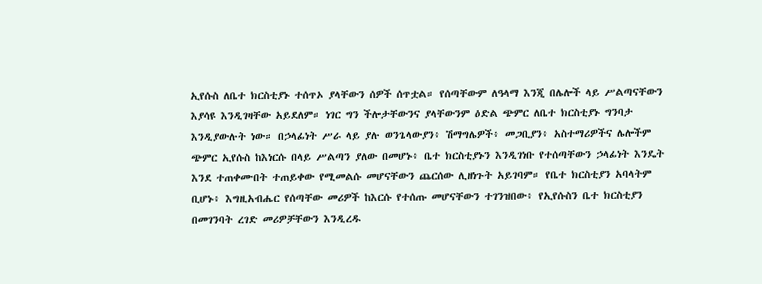ኢየሱስ ለቤተ ክርስቲያኑ ተሰጥኦ ያላቸውን ሰዎች ሰጥቷል። የሰጣቸውም ለዓላማ እንጂ በሌሎች ላይ ሥልጣናቸውን እያሳዩ እንዲገዛቸው አይደለም። ነገር ግን ችሎታቸውንና ያላቸውንም ዕድል ጭምር ለቤተ ክርስቲያኑ ግንባታ እንዲያውሉት ነው። በኃላፊነት ሥራ ላይ ያሉ ወንጌላውያን፥ ሽማግሌዎች፥ መጋቢያን፥ አስተማሪዎችና ሌሎችም ጭምር ኢየሱስ ከእነርሱ በላይ ሥልጣን ያለው በመሆኑ፥ ቤተ ክርስቲያኑን እንዲገነቡ የተሰጣቸውን ኃላፊነት እንዴት እንደ ተጠቀሙበት ተጠይቀው የሚመልሱ መሆናቸውን ጨርሰው ሊዘነጉት አይገባም። የቤተ ክርስቲያን አባላትም ቢሆኑ፥ እግዚአብሔር የሰጣቸው መሪዎች ከእርሱ የተሰጡ መሆናቸውን ተገንዝበው፥ የኢየሱስን ቤተ ክርስቲያን በመገንባት ረገድ መሪዎቻቸውን እንዲረዱ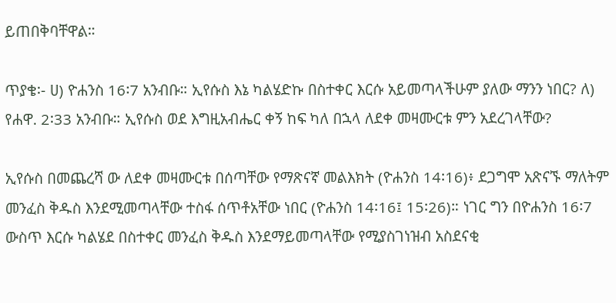ይጠበቅባቸዋል።

ጥያቄ፡- ሀ) ዮሐንስ 16፡7 አንብቡ። ኢየሱስ እኔ ካልሄድኩ በስተቀር እርሱ አይመጣላችሁም ያለው ማንን ነበር? ለ) የሐዋ. 2፡33 አንብቡ። ኢየሱስ ወደ እግዚአብሔር ቀኝ ከፍ ካለ በኋላ ለደቀ መዛሙርቱ ምን አደረገላቸው?

ኢየሱስ በመጨረሻ ው ለደቀ መዛሙርቱ በሰጣቸው የማጽናኛ መልእክት (ዮሐንስ 14፡16)፥ ደጋግሞ አጽናኙ ማለትም መንፈስ ቅዱስ እንደሚመጣላቸው ተስፋ ሰጥቶአቸው ነበር (ዮሐንስ 14፡16፤ 15፡26)። ነገር ግን በዮሐንስ 16፡7 ውስጥ እርሱ ካልሄደ በስተቀር መንፈስ ቅዱስ እንደማይመጣላቸው የሚያስገነዝብ አስደናቂ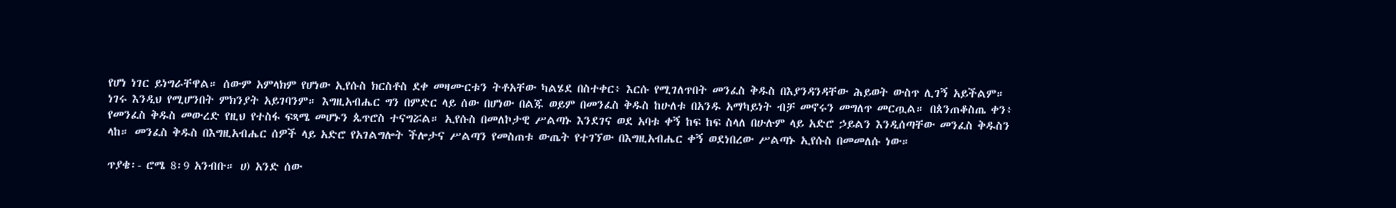የሆነ ነገር ይነግራቸዋል። ሰውም አምላክም የሆነው ኢየሱስ ክርስቶስ ደቀ መዛሙርቱን ትቶአቸው ካልሄደ በስተቀር፥ እርሱ የሚገለጥበት መንፈስ ቅዱስ በእያንዳንዳቸው ሕይወት ውስጥ ሊገኝ አይችልም። ነገሩ እንዲህ የሚሆንበት ምክንያት አይገባንም። እግዚአብሔር ግን በምድር ላይ ሰው በሆነው በልጁ ወይም በመንፈስ ቅዱስ ከሁለቱ በአንዱ አማካይነት ብቻ መኖሩን መግለጥ መርጧል። በጰንጠቆስጤ ቀን፥ የመንፈስ ቅዱስ መውረድ የዚህ የተስፋ ፍጻሜ መሆኑን ጴጥሮስ ተናግሯል። ኢየሱስ በመለኮታዊ ሥልጣኑ እንደገና ወደ አባቱ ቀኝ ከፍ ከፍ ስላለ በሁሉም ላይ አድሮ ኃይልን እንዲሰጣቸው መንፈስ ቅዱስን ላከ። መንፈስ ቅዱስ በእግዚአብሔር ሰዎች ላይ አድሮ የአገልግሎት ችሎታና ሥልጣን የመስጠቱ ውጤት የተገኘው በእግዚአብሔር ቀኝ ወደነበረው ሥልጣኑ ኢየሱስ በመመለሱ ነው።

ጥያቄ፡- ሮሜ 8፡9 አንብቡ። ሀ) አንድ ሰው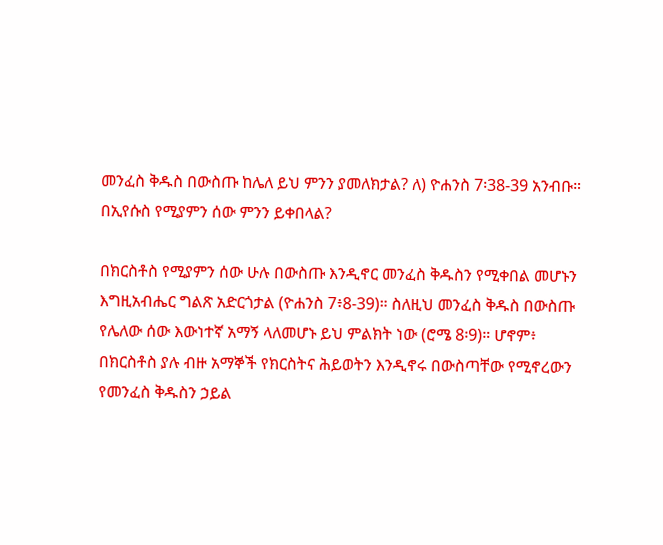መንፈስ ቅዱስ በውስጡ ከሌለ ይህ ምንን ያመለክታል? ለ) ዮሐንስ 7፡38-39 አንብቡ። በኢየሱስ የሚያምን ሰው ምንን ይቀበላል?

በክርስቶስ የሚያምን ሰው ሁሉ በውስጡ እንዲኖር መንፈስ ቅዱስን የሚቀበል መሆኑን እግዚአብሔር ግልጽ አድርጎታል (ዮሐንስ 7፥8-39)። ስለዚህ መንፈስ ቅዱስ በውስጡ የሌለው ሰው እውነተኛ አማኝ ላለመሆኑ ይህ ምልክት ነው (ሮሜ 8፡9)። ሆኖም፥ በክርስቶስ ያሉ ብዙ አማኞች የክርስትና ሕይወትን እንዲኖሩ በውስጣቸው የሚኖረውን የመንፈስ ቅዱስን ኃይል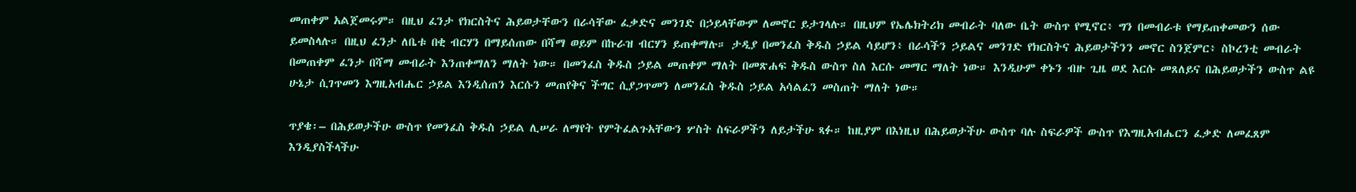መጠቀም አልጀመሩም። በዚህ ፈንታ የክርስትና ሕይወታቸውን በራሳቸው ፈቃድና መንገድ በኃይላቸውም ለመኖር ይታገላሉ። በዚህም የኤሌክትሪክ መብራት ባለው ቤት ውስጥ የሚኖር፥ ግን በመብራቱ የማይጠቀመውን ሰው ይመስላሉ። በዚህ ፈንታ ለቤቱ በቂ ብርሃን በማይሰጠው በሻማ ወይም በኩራዝ ብርሃን ይጠቀማሉ። ታዲያ በመንፈስ ቅዱስ ኃይል ሳይሆን፥ በራሳችን ኃይልና መንገድ የክርስትና ሕይወታችንን መኖር ስንጀምር፥ ስኮረንቲ መብራት በመጠቀም ፈንታ በሻማ መብራት እንጠቀማለን ማለት ነው። በመንፈስ ቅዱስ ኃይል መጠቀም ማለት በመጽሐፍ ቅዱስ ውስጥ ስለ እርሱ መማር ማለት ነው። እንዲሁም ቀኑን ብዙ ጊዜ ወደ እርሱ መጸለይና በሕይወታችን ውስጥ ልዩ ሁኔታ ሲገጥመን እግዚአብሔር ኃይል እንዲሰጠን እርሱን መጠየቅና ችግር ሲያጋጥመን ለመንፈስ ቅዱስ ኃይል አሳልፈን መስጠት ማለት ነው።

ጥያቄ፡– በሕይወታችሁ ውስጥ የመንፈስ ቅዱስ ኃይል ሊሠራ ለማየት የምትፈልጉአቸውን ሦስት ስፍራዎችን ለይታችሁ ጻፉ። ከዚያም በእነዚህ በሕይወታችሁ ውስጥ ባሉ ስፍራዎች ውስጥ የእግዚአብሔርን ፈቃድ ለመፈጸም እንዲያስችላችሁ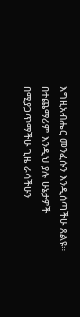እግዚአብሔር መንፈሱን እንዲሰጣችሁ ጸልዩ። በተጨማሪም እንዲህ ያሉ ሁኔታዎች በሚያጋጥማችሁ ጊዜ ራሳችሁን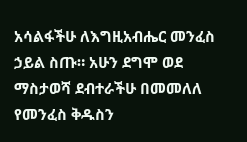አሳልፋችሁ ለእግዚአብሔር መንፈስ ኃይል ስጡ። አሁን ደግሞ ወደ ማስታወሻ ደብተራችሁ በመመለለ የመንፈስ ቅዱስን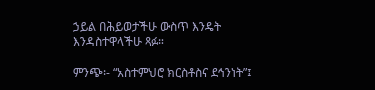ኃይል በሕይወታችሁ ውስጥ እንዴት እንዳስተዋላችሁ ጻፉ።

ምንጭ፡- “አስተምህሮ ክርስቶስና ደኅንነት”፤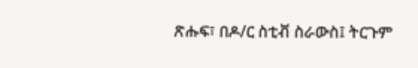ጽሑፍ፣ በዶ/ር ስቲቭ ስራውስ፤ ትርጉም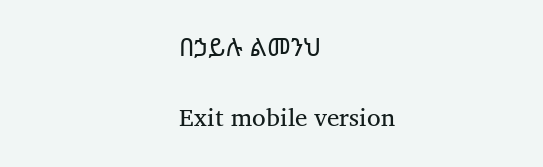በኃይሉ ልመንህ

Exit mobile version